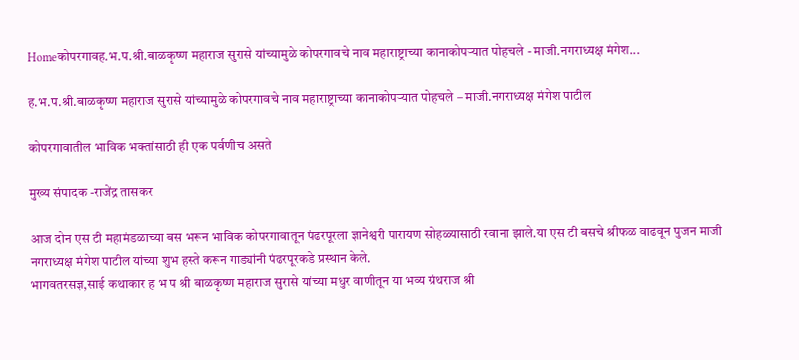Homeकोपरगावह.भ.प.श्री.बाळकृष्ण महाराज सुरासे यांच्यामुळे कोपरगावचे नाव महाराष्ट्राच्या कानाकोपऱ्यात पोहचले - माजी.नगराध्यक्ष मंगेश...

ह.भ.प.श्री.बाळकृष्ण महाराज सुरासे यांच्यामुळे कोपरगावचे नाव महाराष्ट्राच्या कानाकोपऱ्यात पोहचले – माजी.नगराध्यक्ष मंगेश पाटील

कोपरगावातील भाविक भक्तांसाठी ही एक पर्वणीच असते

मुख्य संपादक -राजेंद्र तासकर

आज दोन एस टी महामंडळाच्या बस भरून भाविक कोपरगावातून पंढरपूरला ज्ञानेश्वरी पारायण सोहळ्यासाठी रवाना झाले.या एस टी बसचे श्रीफळ वाढवून पुजन माजी नगराध्यक्ष मंगेश पाटील यांच्या शुभ हस्ते करून गाड्यांनी पंढरपूरकडे प्रस्थान केले.
भागवतरसज्ञ,साई कथाकार ह भ प श्री बाळकृष्ण महाराज सुरासे यांच्या मधुर वाणीतून या भव्य ग्रंथराज श्री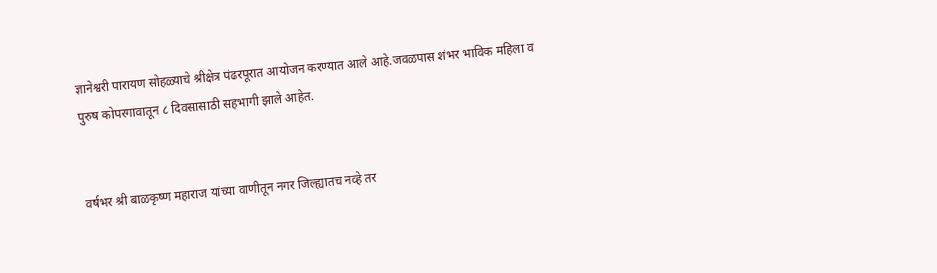ज्ञानेश्वरी पारायण सोहळ्याचे श्रीक्षेत्र पंढरपूरात आयोजन करण्यात आले आहे.जवळपास शंभर भाविक महिला व पुरुष कोपरगावातून ८ दिवसासाठी सहभागी झाले आहेत.


वर्षभर श्री बाळकृष्ण महाराज यांच्या वाणीतून नगर जिल्ह्यातच नव्हे तर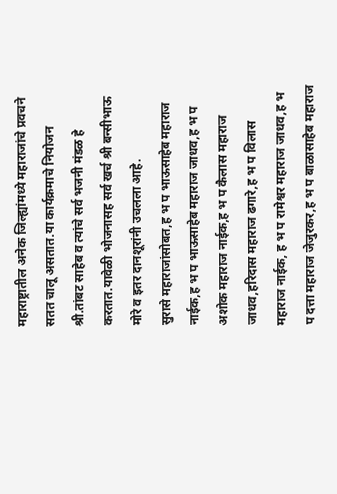महाराष्ट्रातील अनेक जिल्ह्यांमध्ये महाराजांचे प्रवचने सतत चालू असतात.या कार्यक्रमाचे नियोजन श्री.तांबट साहेब व त्यांचे सर्व भजनी मंडळ हे करतात.यावेळी भोजनासह सर्व खर्च श्री बन्सीभाऊ मोरे व इतर दानशूरांनी उचलला आहे.
सुरासे महाराजांसोबत,ह भ प भाऊसाहेब महाराज नाईक,ह भ प भाऊसाहेब महाराज जाधव,ह भ प अशोक महाराज नाईक,ह भ प कैलास महाराज जाधव,हरिदास महाराज ढगारे,ह भ प विलास महाराज नाईक, ह भ प रामेश्वर महाराज जाधव,ह भ प दत्ता महाराज जेजुरकर,ह भ प बाळासाहेब महाराज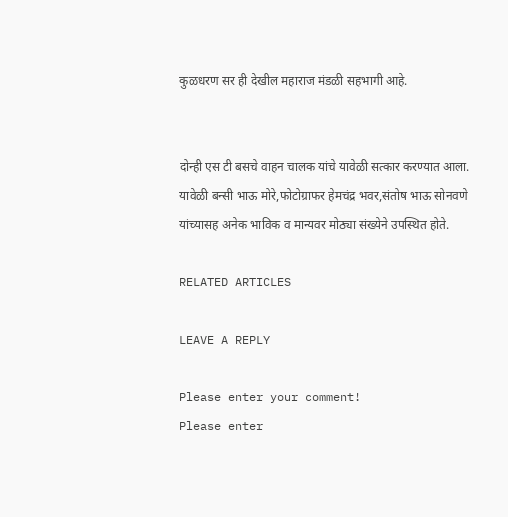कुळधरण सर ही देखील महाराज मंडळी सहभागी आहे.


दोन्ही एस टी बसचे वाहन चालक यांचे यावेळी सत्कार करण्यात आला. यावेळी बन्सी भाऊ मोरे,फोटोग्राफर हेमचंद्र भवर,संतोष भाऊ सोनवणे यांच्यासह अनेक भाविक व मान्यवर मोठ्या संख्येने उपस्थित होते.

RELATED ARTICLES

LEAVE A REPLY

Please enter your comment!
Please enter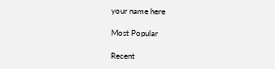your name here

Most Popular

Recent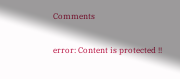Comments

error: Content is protected !!